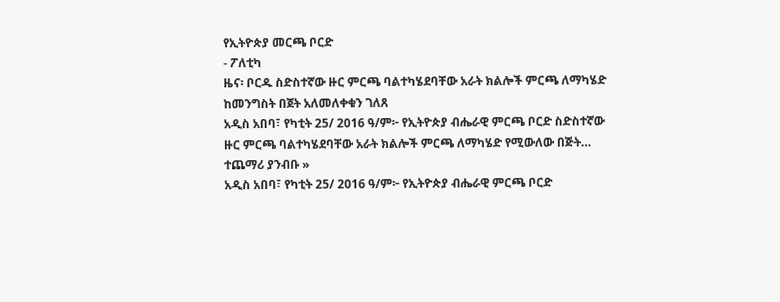የኢትዮጵያ መርጫ ቦርድ
- ፖለቲካ
ዜና፡ ቦርዱ ስድስተኛው ዙር ምርጫ ባልተካሄደባቸው አራት ክልሎች ምርጫ ለማካሄድ ከመንግስት በጀት አለመለቀቁን ገለጸ
አዲስ አበባ፣ የካቲት 25/ 2016 ዓ/ም፦ የኢትዮጵያ ብሔራዊ ምርጫ ቦርድ ስድስተኛው ዙር ምርጫ ባልተካሄደባቸው አራት ክልሎች ምርጫ ለማካሄድ የሚውለው በጅት…
ተጨማሪ ያንብቡ »
አዲስ አበባ፣ የካቲት 25/ 2016 ዓ/ም፦ የኢትዮጵያ ብሔራዊ ምርጫ ቦርድ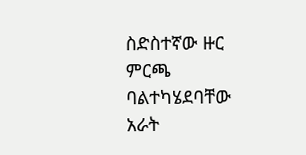ስድስተኛው ዙር ምርጫ ባልተካሄደባቸው አራት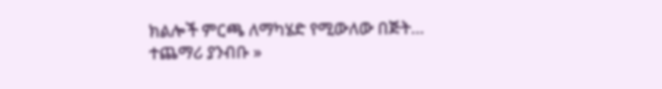ክልሎች ምርጫ ለማካሄድ የሚውለው በጅት…
ተጨማሪ ያንብቡ »